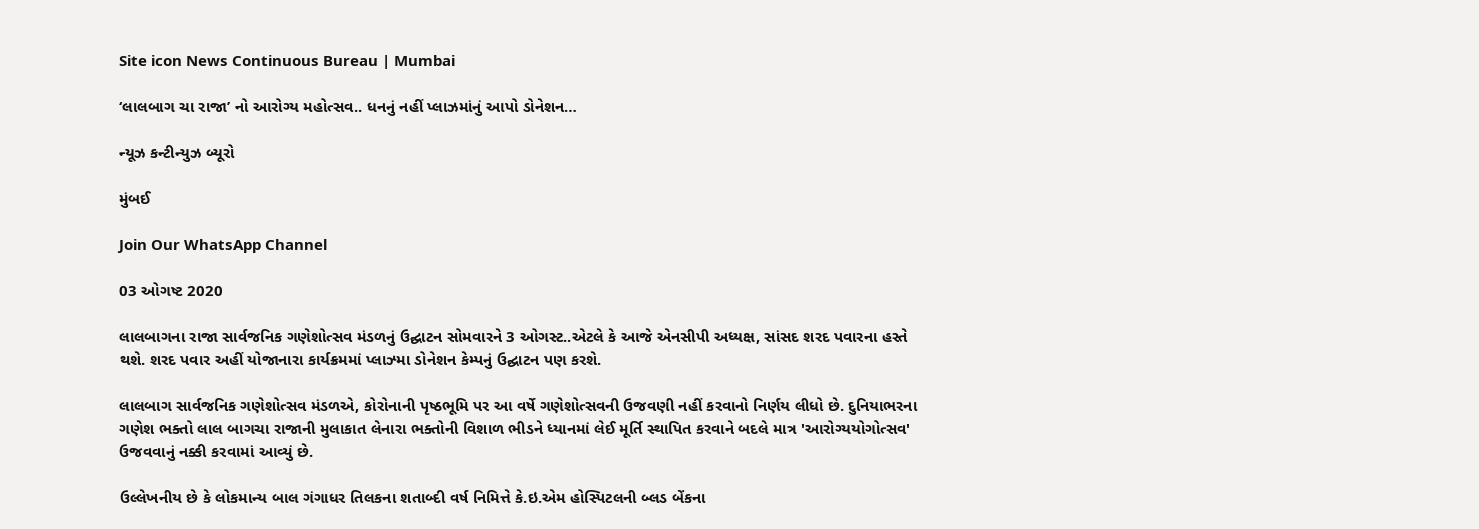Site icon News Continuous Bureau | Mumbai

‘લાલબાગ ચા રાજા’ નો આરોગ્ય મહોત્સવ.. ધનનું નહીં પ્લાઝમાંનું આપો ડોનેશન…

ન્યૂઝ કન્ટીન્યુઝ બ્યૂરો

મુંબઈ

Join Our WhatsApp Channel

03 ઓગષ્ટ 2020

લાલબાગના રાજા સાર્વજનિક ગણેશોત્સવ મંડળનું ઉદ્ઘાટન સોમવારને 3 ઓગસ્ટ..એટલે કે આજે એનસીપી અધ્યક્ષ, સાંસદ શરદ પવારના હસ્તે થશે. શરદ પવાર અહીં યોજાનારા કાર્યક્રમમાં પ્લાઝ્મા ડોનેશન કેમ્પનું ઉદ્ઘાટન પણ કરશે.

લાલબાગ સાર્વજનિક ગણેશોત્સવ મંડળએ, કોરોનાની પૃષ્ઠભૂમિ પર આ વર્ષે ગણેશોત્સવની ઉજવણી નહીં કરવાનો નિર્ણય લીધો છે. દુનિયાભરના ગણેશ ભક્તો લાલ બાગચા રાજાની મુલાકાત લેનારા ભક્તોની વિશાળ ભીડને ધ્યાનમાં લેઈ મૂર્તિ સ્થાપિત કરવાને બદલે માત્ર 'આરોગ્યયોગોત્સવ' ઉજવવાનું નક્કી કરવામાં આવ્યું છે.

ઉલ્લેખનીય છે કે લોકમાન્ય બાલ ગંગાધર તિલકના શતાબ્દી વર્ષ નિમિત્તે કે.ઇ.એમ હોસ્પિટલની બ્લડ બેંકના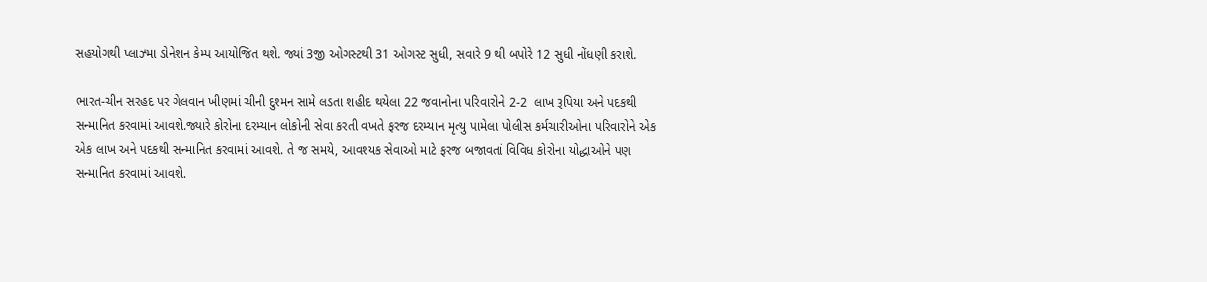સહયોગથી પ્લાઝ્મા ડોનેશન કેમ્પ આયોજિત થશે. જ્યાં 3જી ઓગસ્ટથી 31 ઓગસ્ટ સુધી, સવારે 9 થી બપોરે 12 સુધી નોંધણી કરાશે.

ભારત-ચીન સરહદ પર ગેલવાન ખીણમાં ચીની દુશ્મન સામે લડતા શહીદ થયેલા 22 જવાનોના પરિવારોને 2-2  લાખ રૂપિયા અને પદકથી સન્માનિત કરવામાં આવશે.જ્યારે કોરોના દરમ્યાન લોકોની સેવા કરતી વખતે ફરજ દરમ્યાન મૃત્યુ પામેલા પોલીસ કર્મચારીઓના પરિવારોને એક એક લાખ અને પદકથી સન્માનિત કરવામાં આવશે. તે જ સમયે, આવશ્યક સેવાઓ માટે ફરજ બજાવતાં વિવિધ કોરોના યોદ્ધાઓને પણ સન્માનિત કરવામાં આવશે.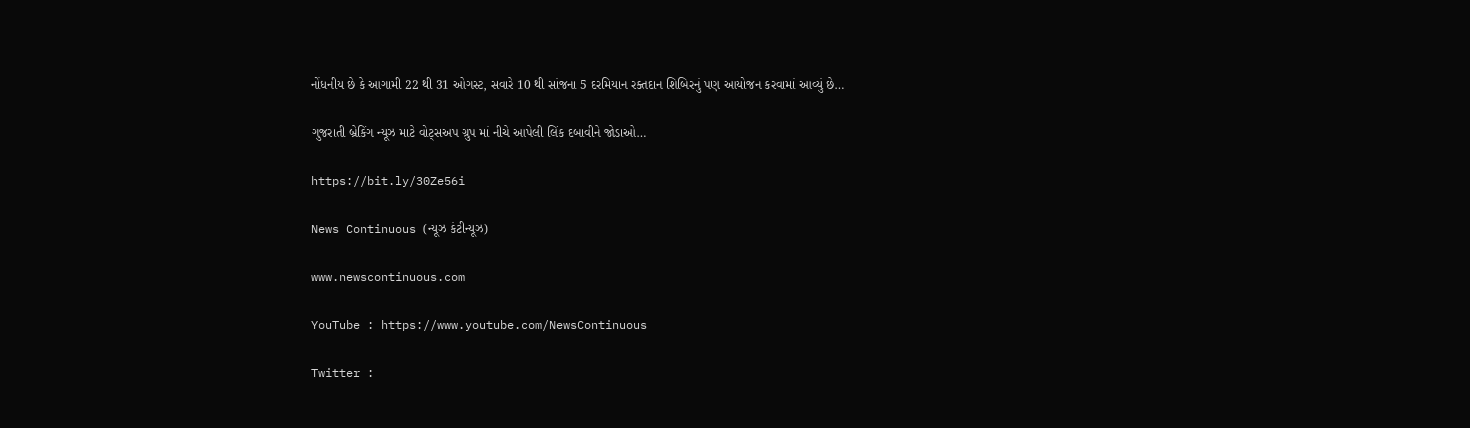નોંધનીય છે કે આગામી 22 થી 31 ઓગસ્ટ, સવારે 10 થી સાંજના 5 દરમિયાન રક્તદાન શિબિરનું પણ આયોજન કરવામાં આવ્યું છે…

ગુજરાતી બ્રેકિંગ ન્યૂઝ માટે વોટ્સઅપ ગ્રુપ માં નીચે આપેલી લિંક દબાવીને જોડાઓ…

https://bit.ly/30Ze56i

News Continuous (ન્યૂઝ કંટીન્યૂઝ)

www.newscontinuous.com

YouTube : https://www.youtube.com/NewsContinuous

Twitter :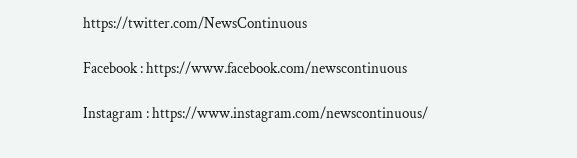https://twitter.com/NewsContinuous

Facebook : https://www.facebook.com/newscontinuous

Instagram : https://www.instagram.com/newscontinuous/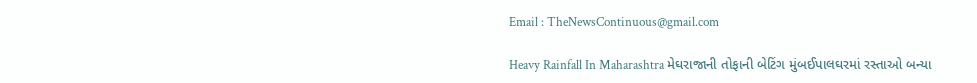Email : TheNewsContinuous@gmail.com

Heavy Rainfall In Maharashtra મેઘરાજાની તોફાની બેટિંગ મુંબઈપાલઘરમાં રસ્તાઓ બન્યા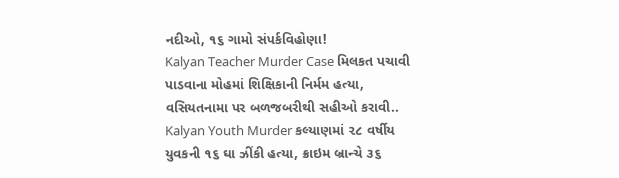નદીઓ, ૧૬ ગામો સંપર્કવિહોણા!
Kalyan Teacher Murder Case મિલકત પચાવી પાડવાના મોહમાં શિક્ષિકાની નિર્મમ હત્યા, વસિયતનામા પર બળજબરીથી સહીઓ કરાવી..
Kalyan Youth Murder કલ્યાણમાં ૨૮ વર્ષીય યુવકની ૧૬ ઘા ઝીંકી હત્યા, ક્રાઇમ બ્રાન્ચે ૩૬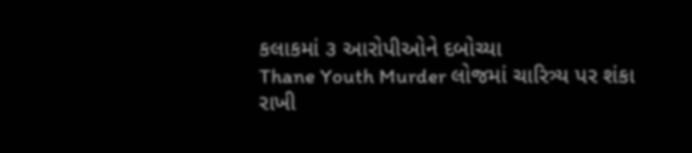કલાકમાં ૩ આરોપીઓને દબોચ્યા
Thane Youth Murder લોજમાં ચારિત્ર્ય પર શંકા રાખી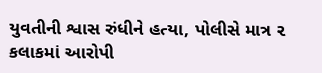યુવતીની શ્વાસ રુંધીને હત્યા, પોલીસે માત્ર ૨ કલાકમાં આરોપી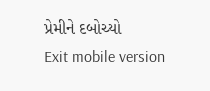પ્રેમીને દબોચ્યો
Exit mobile version